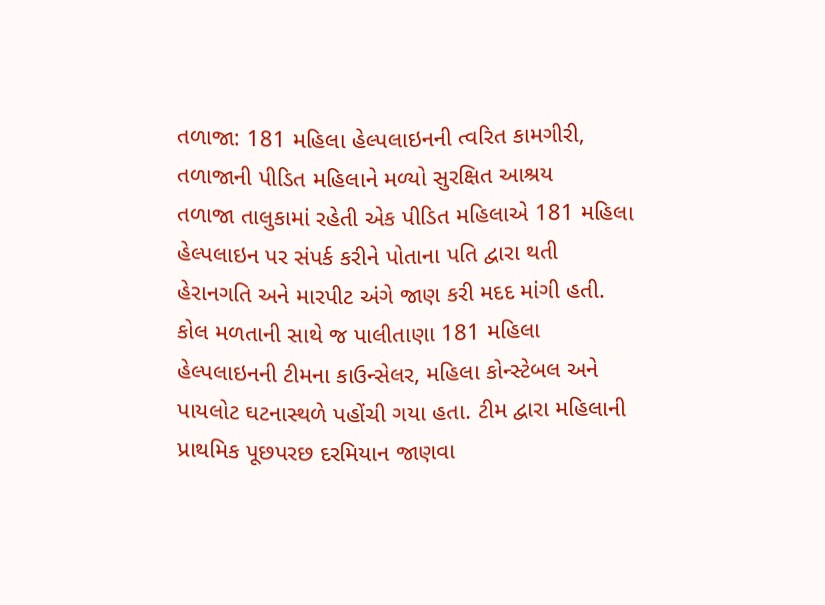તળાજા: 181 મહિલા હેલ્પલાઇનની ત્વરિત કામગીરી, તળાજાની પીડિત મહિલાને મળ્યો સુરક્ષિત આશ્રય
તળાજા તાલુકામાં રહેતી એક પીડિત મહિલાએ 181 મહિલા હેલ્પલાઇન પર સંપર્ક કરીને પોતાના પતિ દ્વારા થતી હેરાનગતિ અને મારપીટ અંગે જાણ કરી મદદ માંગી હતી. કોલ મળતાની સાથે જ પાલીતાણા 181 મહિલા હેલ્પલાઇનની ટીમના કાઉન્સેલર, મહિલા કોન્સ્ટેબલ અને પાયલોટ ઘટનાસ્થળે પહોંચી ગયા હતા. ટીમ દ્વારા મહિલાની પ્રાથમિક પૂછપરછ દરમિયાન જાણવા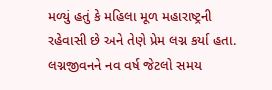મળ્યું હતું કે મહિલા મૂળ મહારાષ્ટ્રની રહેવાસી છે અને તેણે પ્રેમ લગ્ન કર્યા હતા. લગ્નજીવનને નવ વર્ષ જેટલો સમય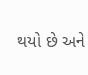થયો છે અને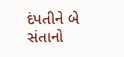દંપતીને બે સંતાનો